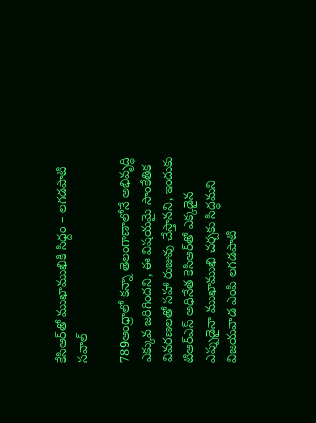కేసిఆర్‌తో ముఖాముఖికి సిధ్దం – లగడపాటి సవాల్‌

789ఆంధ్రాలో కన్నా తెలంగాణాలోనే అభివృద్ధి ఎక్కువ జరిగిందని, ఈ విషయమై సాంకేతిక వివరణలతో సహా రుజువు చేస్తానని, ఇందుకు టిఆర్‌ఎస్‌ అధినేత కెసిఆర్‌తో ఎక్కడైన ఎప్పుడైనా ముఖాముఖి చర్చకు సిద్ధమని విజయవాడ ఎంపి లగడపాటి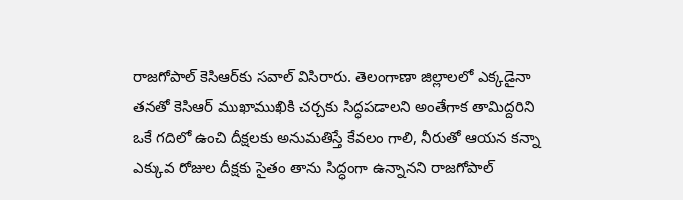రాజగోపాల్‌ కెసిఆర్‌కు సవాల్‌ విసిరారు. తెలంగాణా జిల్లాలలో ఎక్కడైనా తనతో కెసిఆర్‌ ముఖాముఖికి చర్చకు సిద్ధపడాలని అంతేగాక తామిద్దరిని ఒకే గదిలో ఉంచి దీక్షలకు అనుమతిస్తే కేవలం గాలి, నీరుతో ఆయన కన్నా ఎక్కువ రోజుల దీక్షకు సైతం తాను సిద్ధంగా ఉన్నానని రాజగోపాల్‌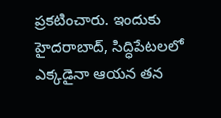ప్రకటించారు. ఇందుకు హైదరాబాద్‌, సిద్ధిపేటలలో ఎక్కడైనా ఆయన తన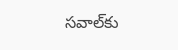సవాల్‌కు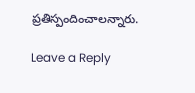ప్రతిస్పందించాలన్నారు.

Leave a Reply